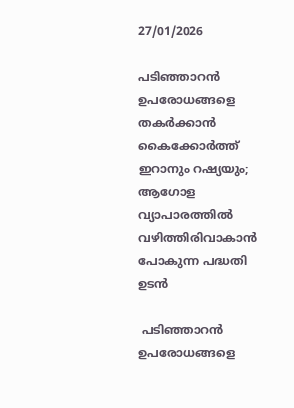27/01/2026

പടിഞ്ഞാറന്‍ ഉപരോധങ്ങളെ തകര്‍ക്കാന്‍ കൈക്കോര്‍ത്ത് ഇറാനും റഷ്യയും; ആഗോള വ്യാപാരത്തില്‍ വഴിത്തിരിവാകാന്‍ പോകുന്ന പദ്ധതി ഉടന്‍

 പടിഞ്ഞാറന്‍ ഉപരോധങ്ങളെ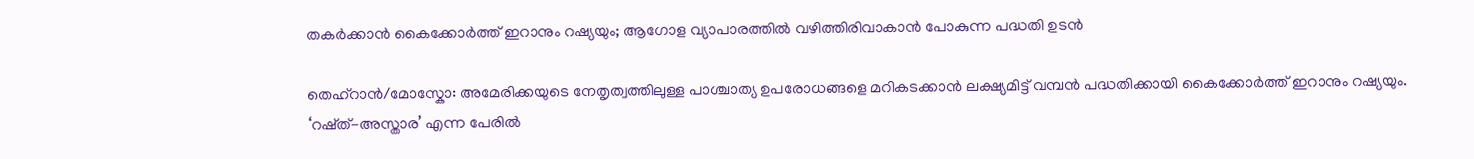തകര്‍ക്കാന്‍ കൈക്കോര്‍ത്ത് ഇറാനും റഷ്യയും; ആഗോള വ്യാപാരത്തില്‍ വഴിത്തിരിവാകാന്‍ പോകുന്ന പദ്ധതി ഉടന്‍

തെഹ്‍റാന്‍/മോസ്കോ: അമേരിക്കയുടെ നേതൃത്വത്തിലുള്ള പാശ്ചാത്യ ഉപരോധങ്ങളെ മറികടക്കാന്‍ ലക്ഷ്യമിട്ട് വമ്പന്‍ പദ്ധതിക്കായി കൈക്കോര്‍ത്ത് ഇറാനും റഷ്യയും. ‘റഷ്ത്-അസ്താര’ എന്ന പേരില്‍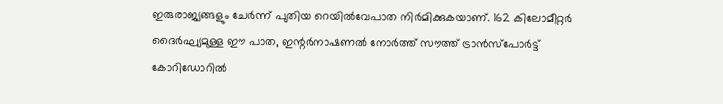ഇരുരാജ്യങ്ങളും ചേര്‍ന്ന് പുതിയ റെയില്‍വേപാത നിര്‍മിക്കുകയാണ്. 162 കിലോമീറ്റര്‍ ദൈര്‍ഘ്യമുള്ള ഈ പാത, ഇന്റര്‍നാഷണല്‍ നോര്‍ത്ത് സൗത്ത് ട്രാന്‍സ്പോര്‍ട്ട് കോറിഡോറില്‍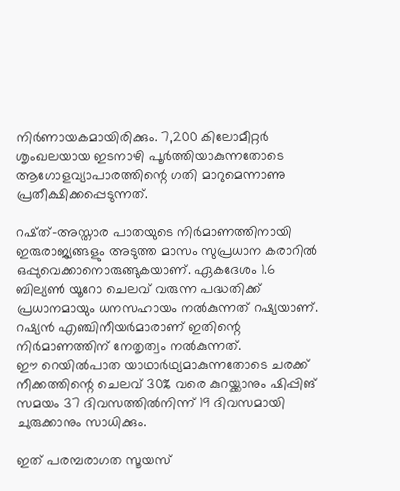നിര്‍ണായകമായിരിക്കും. 7,200 കിലോമീറ്റര്‍ ശൃംഖലയായ ഇടനാഴി പൂര്‍ത്തിയാകുന്നതോടെ ആഗോളവ്യാപാരത്തിന്റെ ഗതി മാറുമെന്നാണു പ്രതീക്ഷിക്കപ്പെടുന്നത്.

റഷ്ത്-അസ്താര പാതയുടെ നിര്‍മാണത്തിനായി ഇരുരാജ്യങ്ങളും അടുത്ത മാസം സുപ്രധാന കരാറില്‍ ഒപ്പുവെക്കാനൊരുങ്ങുകയാണ്. ഏകദേശം 1.6 ബില്യണ്‍ യൂറോ ചെലവ് വരുന്ന പദ്ധതിക്ക് പ്രധാനമായും ധനസഹായം നല്‍കുന്നത് റഷ്യയാണ്. റഷ്യന്‍ എഞ്ചിനീയര്‍മാരാണ് ഇതിന്റെ നിര്‍മാണത്തിന് നേതൃത്വം നല്‍കുന്നത്.
ഈ റെയില്‍പാത യാഥാര്‍ഥ്യമാകുന്നതോടെ ചരക്ക് നീക്കത്തിന്റെ ചെലവ് 30% വരെ കുറയ്ക്കാനും ഷിപ്പിങ് സമയം 37 ദിവസത്തില്‍നിന്ന് 19 ദിവസമായി ചുരുക്കാനും സാധിക്കും.

ഇത് പരമ്പരാഗത സൂയസ്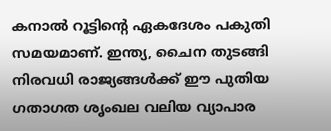കനാല്‍ റൂട്ടിന്റെ ഏകദേശം പകുതി സമയമാണ്. ഇന്ത്യ, ചൈന തുടങ്ങി നിരവധി രാജ്യങ്ങള്‍ക്ക് ഈ പുതിയ ഗതാഗത ശൃംഖല വലിയ വ്യാപാര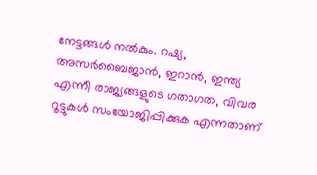നേട്ടങ്ങള്‍ നല്‍കും. റഷ്യ, അസര്‍ബൈജാന്‍, ഇറാന്‍, ഇന്ത്യ എന്നീ രാജ്യങ്ങളുടെ ഗതാഗത, വിവര റൂട്ടുകള്‍ സംയോജിപ്പിക്കുക എന്നതാണ്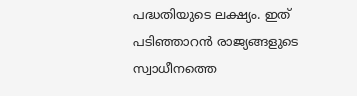പദ്ധതിയുടെ ലക്ഷ്യം. ഇത് പടിഞ്ഞാറന്‍ രാജ്യങ്ങളുടെ സ്വാധീനത്തെ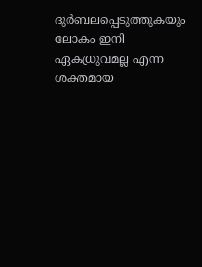ദുര്‍ബലപ്പെടുത്തുകയും ലോകം ഇനി ഏകധ്രുവമല്ല എന്ന ശക്തമായ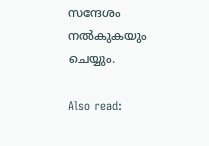സന്ദേശം നല്‍കുകയും ചെയ്യും.

Also read: